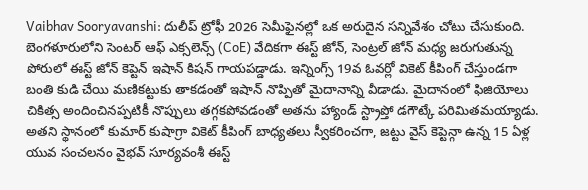Vaibhav Sooryavanshi: దులీప్ ట్రోఫీ 2026 సెమీఫైనల్లో ఒక అరుదైన సన్నివేశం చోటు చేసుకుంది. బెంగళూరులోని సెంటర్ ఆఫ్ ఎక్సలెన్స్ (CoE) వేదికగా ఈస్ట్ జోన్, సెంట్రల్ జోన్ మధ్య జరుగుతున్న పోరులో ఈస్ట్ జోన్ కెప్టెన్ ఇషాన్ కిషన్ గాయపడ్డాడు. ఇన్నింగ్స్ 19వ ఓవర్లో వికెట్ కీపింగ్ చేస్తుండగా బంతి కుడి చేయి మణికట్టుకు తాకడంతో ఇషాన్ నొప్పితో మైదానాన్ని వీడాడు. మైదానంలో ఫిజియోలు చికిత్స అందించినప్పటికీ నొప్పులు తగ్గకపోవడంతో అతను హ్యాండ్ స్ట్రాప్తో డగౌట్కే పరిమితమయ్యాడు. అతని స్థానంలో కుమార్ కుషాగ్రా వికెట్ కీపింగ్ బాధ్యతలు స్వీకరించగా, జట్టు వైస్ కెప్టెన్గా ఉన్న 15 ఏళ్ల యువ సంచలనం వైభవ్ సూర్యవంశీ ఈస్ట్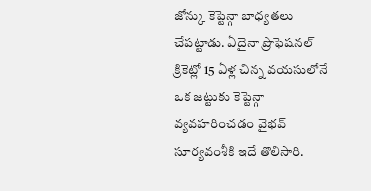జోన్కు కెప్టెన్గా బాధ్యతలు చేపట్టాడు. ఏదైనా ప్రొఫెషనల్ క్రికెట్లో 15 ఏళ్ల చిన్న వయసులోనే ఒక జట్టుకు కెప్టెన్గా వ్యవహరించడం వైభవ్ సూర్యవంశీకి ఇదే తొలిసారి.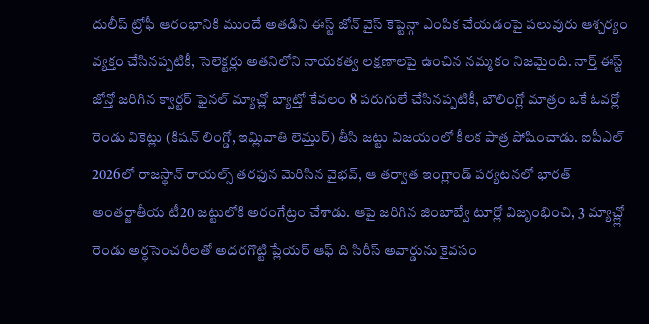దులీప్ ట్రోఫీ ఆరంభానికి ముందే అతడిని ఈస్ట్ జోన్ వైస్ కెప్టెన్గా ఎంపిక చేయడంపై పలువురు ఆశ్చర్యం వ్యక్తం చేసినప్పటికీ, సెలెక్టర్లు అతనిలోని నాయకత్వ లక్షణాలపై ఉంచిన నమ్మకం నిజమైంది. నార్త్ ఈస్ట్ జోన్తో జరిగిన క్వార్టర్ ఫైనల్ మ్యాచ్లో బ్యాట్తో కేవలం 8 పరుగులే చేసినప్పటికీ, బౌలింగ్లో మాత్రం ఒకే ఓవర్లో రెండు వికెట్లు (కిషన్ లింగ్డో, ఇమ్లివాతి లెమ్తుర్) తీసి జట్టు విజయంలో కీలక పాత్ర పోషించాడు. ఐపీఎల్ 2026లో రాజస్థాన్ రాయల్స్ తరఫున మెరిసిన వైభవ్, ఆ తర్వాత ఇంగ్లాండ్ పర్యటనలో భారత్ అంతర్జాతీయ టీ20 జట్టులోకి అరంగేట్రం చేశాడు. ఆపై జరిగిన జింబాబ్వే టూర్లో విజృంభించి, 3 మ్యాచ్ల్లో రెండు అర్ధసెంచరీలతో అదరగొట్టి ప్లేయర్ ఆఫ్ ది సిరీస్ అవార్డును కైవసం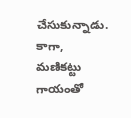చేసుకున్నాడు. కాగా, మణికట్టు గాయంతో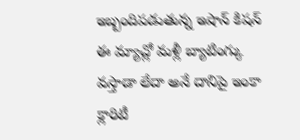ఇబ్బందిపడుతున్న ఇషాన్ కిషన్ ఈ మ్యాచ్లో మళ్లీ బ్యాటింగ్కు వస్తాడా లేదా అనే దానిపై ఇంకా క్లారిటీ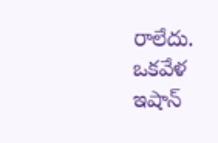రాలేదు. ఒకవేళ ఇషాన్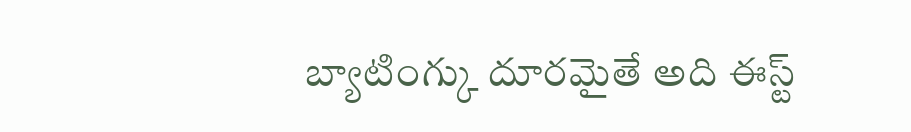బ్యాటింగ్కు దూరమైతే అది ఈస్ట్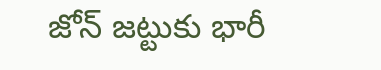జోన్ జట్టుకు భారీ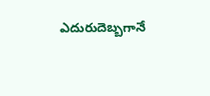ఎదురుదెబ్బగానే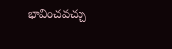భావించవచ్చు